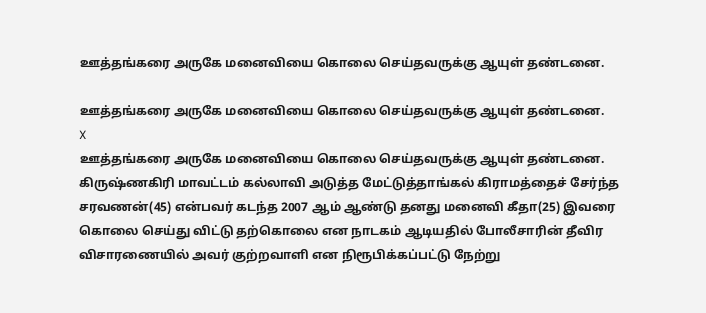ஊத்தங்கரை அருகே மனைவியை கொலை செய்தவருக்கு ஆயுள் தண்டனை.

ஊத்தங்கரை அருகே மனைவியை கொலை செய்தவருக்கு ஆயுள் தண்டனை.
X
ஊத்தங்கரை அருகே மனைவியை கொலை செய்தவருக்கு ஆயுள் தண்டனை.
கிருஷ்ணகிரி மாவட்டம் கல்லாவி அடுத்த மேட்டுத்தாங்கல் கிராமத்தைச் சேர்ந்த சரவணன்(45) என்பவர் கடந்த 2007 ஆம் ஆண்டு தனது மனைவி கீதா(25) இவரை கொலை செய்து விட்டு தற்கொலை என நாடகம் ஆடியதில் போலீசாரின் தீவிர விசாரணையில் அவர் குற்றவாளி என நிரூபிக்கப்பட்டு நேற்று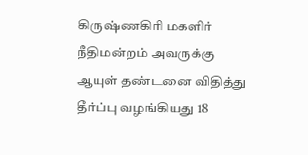கிருஷ்ணகிரி மகளிர் நீதிமன்றம் அவருக்கு ஆயுள் தண்டனை விதித்து தீர்ப்பு வழங்கியது 18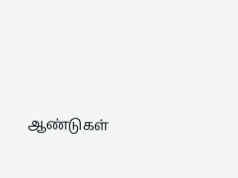ஆண்டுகள்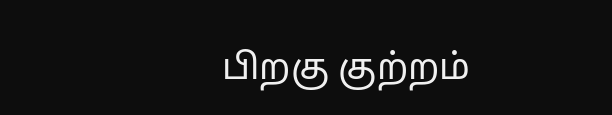பிறகு குற்றம்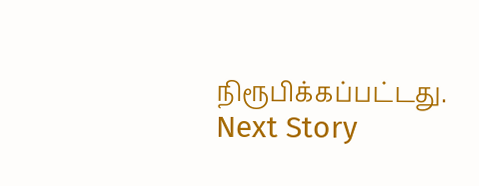நிரூபிக்கப்பட்டது.
Next Story